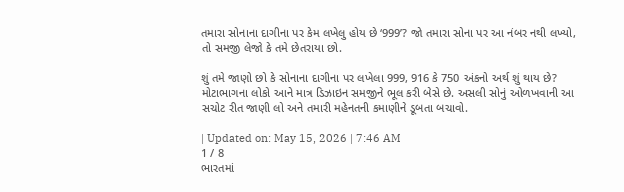તમારા સોનાના દાગીના પર કેમ લખેલુ હોય છે ‘999’? જો તમારા સોના પર આ નંબર નથી લખ્યો, તો સમજી લેજો કે તમે છેતરાયા છો.

શું તમે જાણો છો કે સોનાના દાગીના પર લખેલા 999, 916 કે 750 અંકનો અર્થ શું થાય છે? મોટાભાગના લોકો આને માત્ર ડિઝાઇન સમજીને ભૂલ કરી બેસે છે. અસલી સોનું ઓળખવાની આ સચોટ રીત જાણી લો અને તમારી મહેનતની કમાણીને ડૂબતા બચાવો.

| Updated on: May 15, 2026 | 7:46 AM
1 / 8
ભારતમાં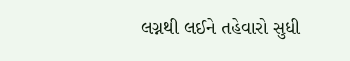લગ્નથી લઈને તહેવારો સુધી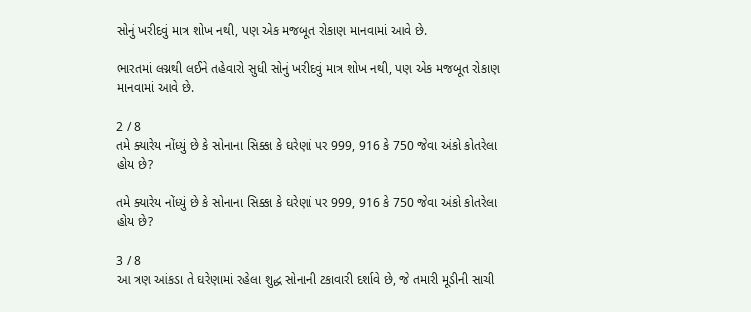સોનું ખરીદવું માત્ર શોખ નથી, પણ એક મજબૂત રોકાણ માનવામાં આવે છે.

ભારતમાં લગ્નથી લઈને તહેવારો સુધી સોનું ખરીદવું માત્ર શોખ નથી, પણ એક મજબૂત રોકાણ માનવામાં આવે છે.

2 / 8
તમે ક્યારેય નોંધ્યું છે કે સોનાના સિક્કા કે ઘરેણાં પર 999, 916 કે 750 જેવા અંકો કોતરેલા હોય છે?

તમે ક્યારેય નોંધ્યું છે કે સોનાના સિક્કા કે ઘરેણાં પર 999, 916 કે 750 જેવા અંકો કોતરેલા હોય છે?

3 / 8
આ ત્રણ આંકડા તે ઘરેણામાં રહેલા શુદ્ધ સોનાની ટકાવારી દર્શાવે છે, જે તમારી મૂડીની સાચી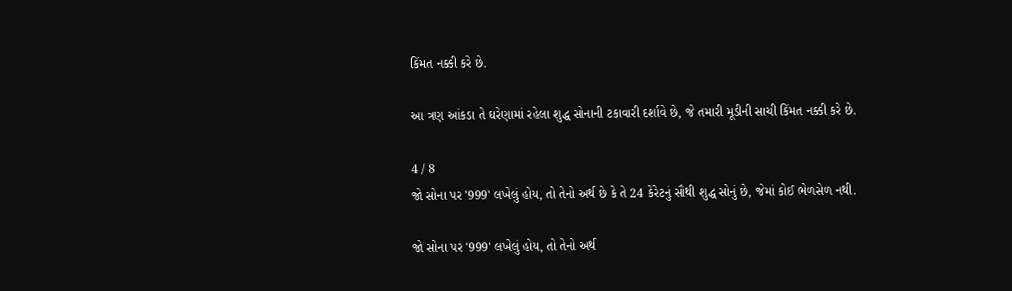કિંમત નક્કી કરે છે.

આ ત્રણ આંકડા તે ઘરેણામાં રહેલા શુદ્ધ સોનાની ટકાવારી દર્શાવે છે, જે તમારી મૂડીની સાચી કિંમત નક્કી કરે છે.

4 / 8
જો સોના પર '999' લખેલું હોય, તો તેનો અર્થ છે કે તે 24 કેરેટનું સૌથી શુદ્ધ સોનું છે, જેમાં કોઈ ભેળસેળ નથી.

જો સોના પર '999' લખેલું હોય, તો તેનો અર્થ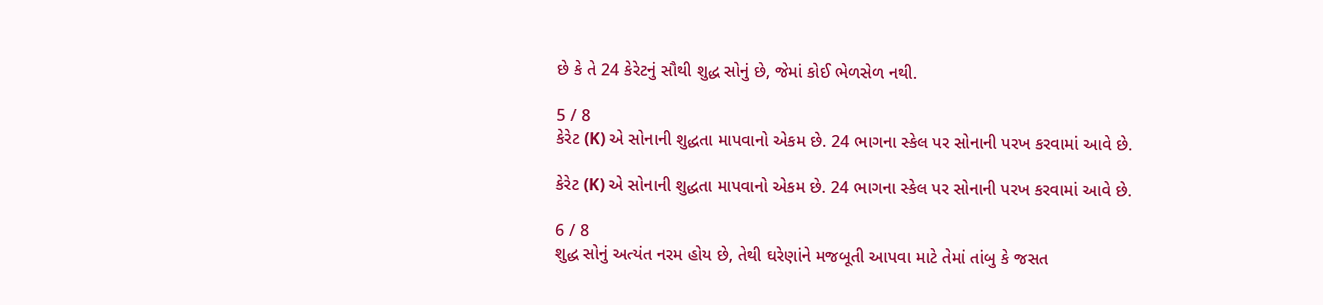છે કે તે 24 કેરેટનું સૌથી શુદ્ધ સોનું છે, જેમાં કોઈ ભેળસેળ નથી.

5 / 8
કેરેટ (K) એ સોનાની શુદ્ધતા માપવાનો એકમ છે. 24 ભાગના સ્કેલ પર સોનાની પરખ કરવામાં આવે છે.

કેરેટ (K) એ સોનાની શુદ્ધતા માપવાનો એકમ છે. 24 ભાગના સ્કેલ પર સોનાની પરખ કરવામાં આવે છે.

6 / 8
શુદ્ધ સોનું અત્યંત નરમ હોય છે, તેથી ઘરેણાંને મજબૂતી આપવા માટે તેમાં તાંબુ કે જસત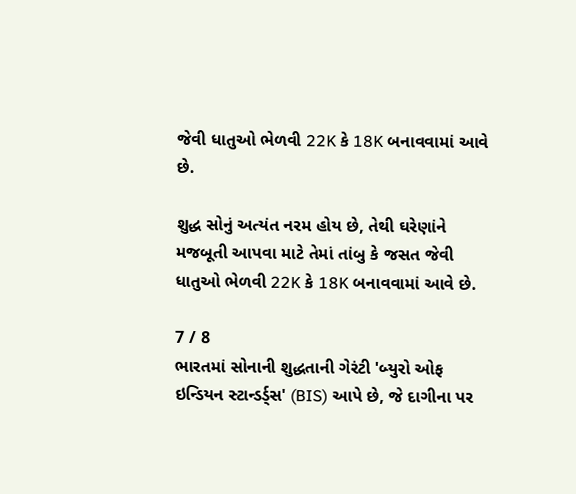જેવી ધાતુઓ ભેળવી 22K કે 18K બનાવવામાં આવે છે.

શુદ્ધ સોનું અત્યંત નરમ હોય છે, તેથી ઘરેણાંને મજબૂતી આપવા માટે તેમાં તાંબુ કે જસત જેવી ધાતુઓ ભેળવી 22K કે 18K બનાવવામાં આવે છે.

7 / 8
ભારતમાં સોનાની શુદ્ધતાની ગેરંટી 'બ્યુરો ઓફ ઇન્ડિયન સ્ટાન્ડર્ડ્સ' (BIS) આપે છે, જે દાગીના પર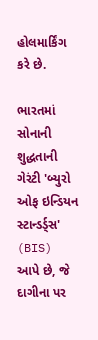હોલમાર્કિંગ કરે છે.

ભારતમાં સોનાની શુદ્ધતાની ગેરંટી 'બ્યુરો ઓફ ઇન્ડિયન સ્ટાન્ડર્ડ્સ' (BIS) આપે છે, જે દાગીના પર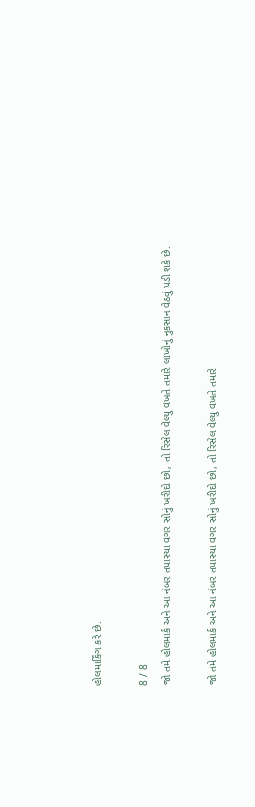હોલમાર્કિંગ કરે છે.

8 / 8
જો તમે હોલમાર્ક અને આ નંબર તપાસ્યા વગર સોનું ખરીદો છો, તો રિસેલ વેલ્યુ વખતે તમારે લાખોનું નુકસાન વેઠવું પડી શકે છે.

જો તમે હોલમાર્ક અને આ નંબર તપાસ્યા વગર સોનું ખરીદો છો, તો રિસેલ વેલ્યુ વખતે તમારે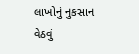લાખોનું નુકસાન વેઠવું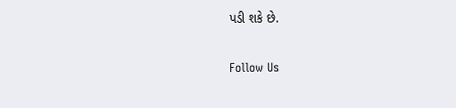પડી શકે છે.

Follow Us